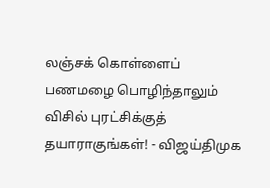லஞ்சக் கொள்ளைப் பணமழை பொழிந்தாலும் விசில் புரட்சிக்குத் தயாராகுங்கள்! - விஜய்திமுக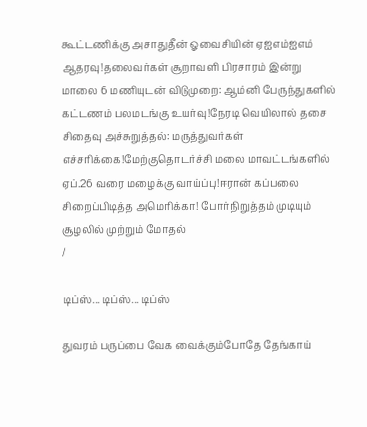கூட்டணிக்கு அசாதுதீன் ஓவைசியின் ஏஐஎம்ஐஎம் ஆதரவு!தலைவர்கள் சூறாவளி பிரசாரம் இன்று மாலை 6 மணியுடன் விடுமுறை: ஆம்னி பேருந்துகளில் கட்டணம் பலமடங்கு உயர்வு!நேரடி வெயிலால் தசை சிதைவு அச்சுறுத்தல்: மருத்துவர்கள் எச்சரிக்கை!மேற்குதொடர்ச்சி மலை மாவட்டங்களில் ஏப்.26 வரை மழைக்கு வாய்ப்பு!ஈரான் கப்பலை சிறைப்பிடித்த அமெரிக்கா! போர்நிறுத்தம் முடியும் சூழலில் முற்றும் மோதல்
/

டிப்ஸ்... டிப்ஸ்... டிப்ஸ்

துவரம் பருப்பை வேக வைக்கும்போதே தேங்காய்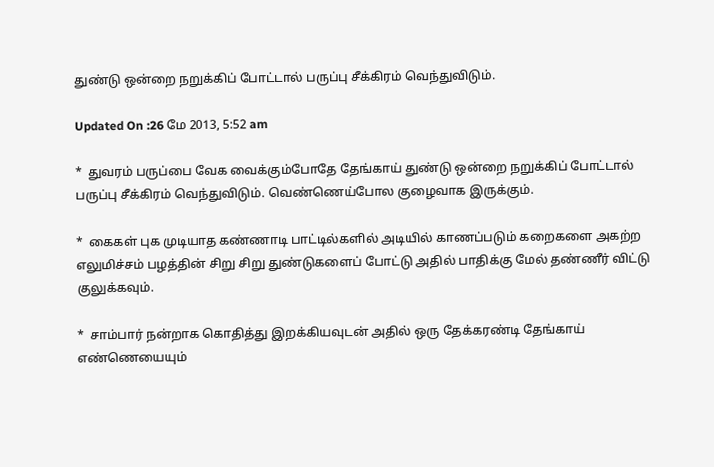துண்டு ஒன்றை நறுக்கிப் போட்டால் பருப்பு சீக்கிரம் வெந்துவிடும்.

Updated On :26 மே 2013, 5:52 am

*  துவரம் பருப்பை வேக வைக்கும்போதே தேங்காய் துண்டு ஒன்றை நறுக்கிப் போட்டால் பருப்பு சீக்கிரம் வெந்துவிடும். வெண்ணெய்போல குழைவாக இருக்கும்.

*  கைகள் புக முடியாத கண்ணாடி பாட்டில்களில் அடியில் காணப்படும் கறைகளை அகற்ற எலுமிச்சம் பழத்தின் சிறு சிறு துண்டுகளைப் போட்டு அதில் பாதிக்கு மேல் தண்ணீர் விட்டு குலுக்கவும்.

*  சாம்பார் நன்றாக கொதித்து இறக்கியவுடன் அதில் ஒரு தேக்கரண்டி தேங்காய் எண்ணெயையும்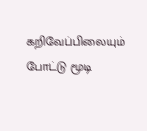கறிவேப்பிலையும் போட்டு மூடி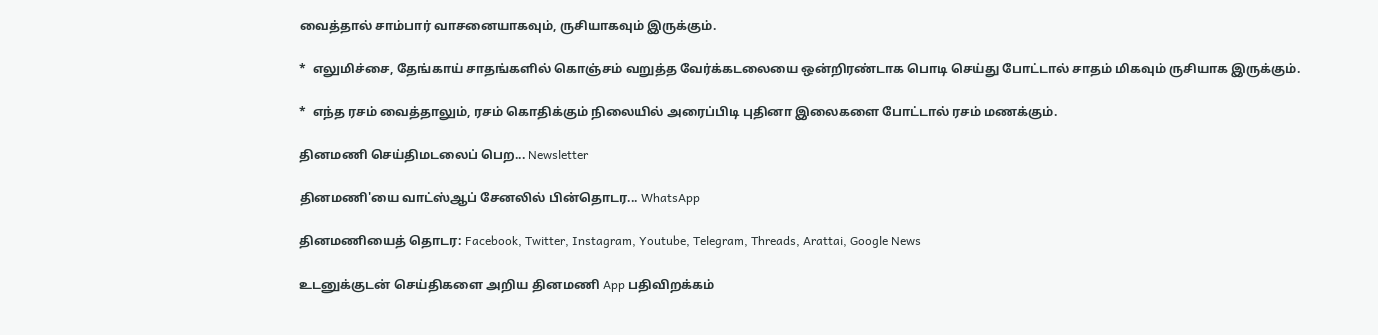வைத்தால் சாம்பார் வாசனையாகவும், ருசியாகவும் இருக்கும்.

*  எலுமிச்சை, தேங்காய் சாதங்களில் கொஞ்சம் வறுத்த வேர்க்கடலையை ஒன்றிரண்டாக பொடி செய்து போட்டால் சாதம் மிகவும் ருசியாக இருக்கும்.

*  எந்த ரசம் வைத்தாலும், ரசம் கொதிக்கும் நிலையில் அரைப்பிடி புதினா இலைகளை போட்டால் ரசம் மணக்கும்.

தினமணி செய்திமடலைப் பெற... Newsletter

தினமணி'யை வாட்ஸ்ஆப் சேனலில் பின்தொடர... WhatsApp

தினமணியைத் தொடர: Facebook, Twitter, Instagram, Youtube, Telegram, Threads, Arattai, Google News

உடனுக்குடன் செய்திகளை அறிய தினமணி App பதிவிறக்கம்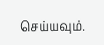செய்யவும்.